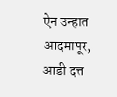ऐन उन्हात आदमापूर, आडी दत्त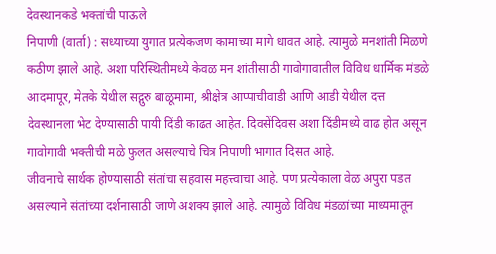देवस्थानकडे भक्तांची पाऊले
निपाणी (वार्ता) : सध्याच्या युगात प्रत्येकजण कामाच्या मागे धावत आहे. त्यामुळे मनशांती मिळणे कठीण झाले आहे. अशा परिस्थितीमध्ये केवळ मन शांतीसाठी गावोगावातील विविध धार्मिक मंडळे आदमापूर, मेतके येथील सद्गुरु बाळूमामा, श्रीक्षेत्र आप्पाचीवाडी आणि आडी येथील दत्त देवस्थानला भेट देण्यासाठी पायी दिंडी काढत आहेत. दिवसेंदिवस अशा दिंडीमध्ये वाढ होत असून गावोगावी भक्तीची मळे फुलत असल्याचे चित्र निपाणी भागात दिसत आहे.
जीवनाचे सार्थक होण्यासाठी संतांचा सहवास महत्त्वाचा आहे. पण प्रत्येकाला वेळ अपुरा पडत असल्याने संतांच्या दर्शनासाठी जाणे अशक्य झाले आहे. त्यामुळे विविध मंडळांच्या माध्यमातून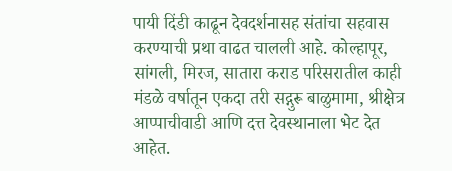पायी दिंडी काढून देवदर्शनासह संतांचा सहवास करण्याची प्रथा वाढत चालली आहे. कोल्हापूर, सांगली, मिरज, सातारा कराड परिसरातील काही मंडळे वर्षातून एकदा तरी सद्गुरू बाळुमामा, श्रीक्षेत्र आप्पाचीवाडी आणि दत्त देवस्थानाला भेट देत आहेत.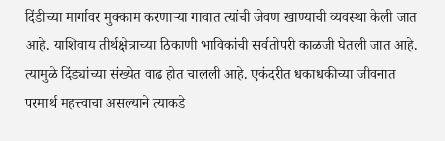दिंडीच्या मार्गावर मुक्काम करणाऱ्या गावात त्यांची जेवण खाण्याची व्यवस्था केली जात आहे. याशिवाय तीर्थक्षेत्राच्या ठिकाणी भाविकांची सर्वतोपरी काळजी घेतली जात आहे. त्यामुळे दिंड्यांच्या संख्येत वाढ होत चालली आहे. एकंदरीत धकाधकीच्या जीवनात परमार्थ महत्त्वाचा असल्याने त्याकडे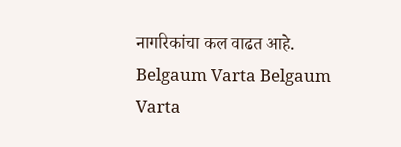नागरिकांचा कल वाढत आहे.
Belgaum Varta Belgaum Varta